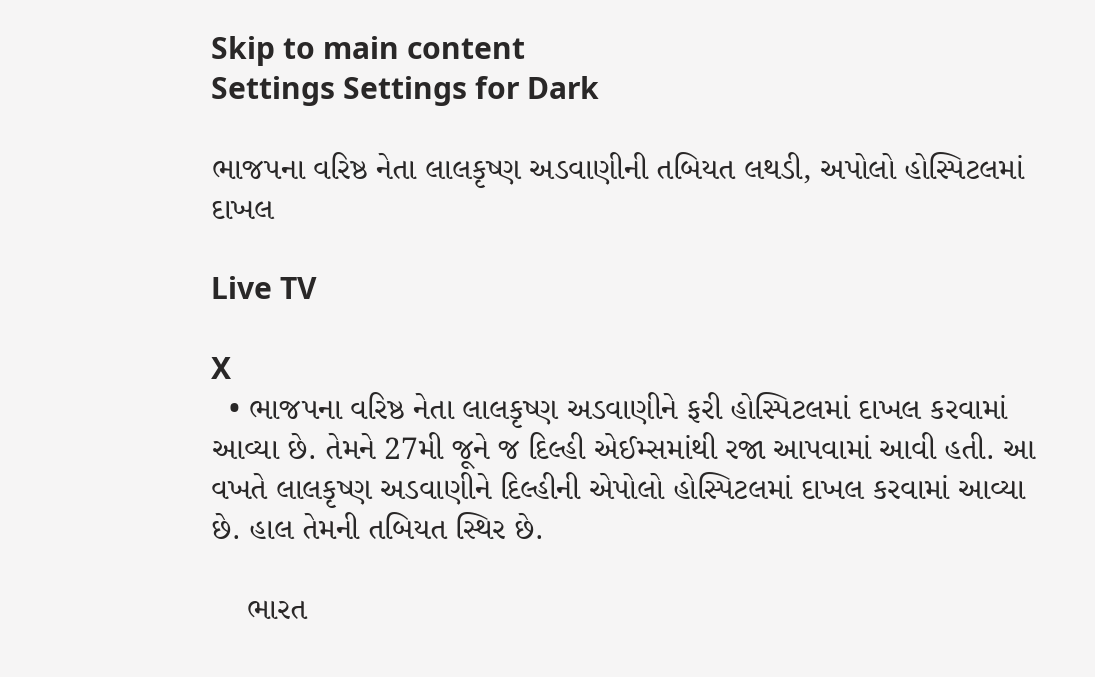Skip to main content
Settings Settings for Dark

ભાજપના વરિષ્ઠ નેતા લાલકૃષ્ણ અડવાણીની તબિયત લથડી, અપોલો હોસ્પિટલમાં દાખલ

Live TV

X
  • ભાજપના વરિષ્ઠ નેતા લાલકૃષ્ણ અડવાણીને ફરી હોસ્પિટલમાં દાખલ કરવામાં આવ્યા છે. તેમને 27મી જૂને જ દિલ્હી એઈમ્સમાંથી રજા આપવામાં આવી હતી. આ વખતે લાલકૃષ્ણ અડવાણીને દિલ્હીની એપોલો હોસ્પિટલમાં દાખલ કરવામાં આવ્યા છે. હાલ તેમની તબિયત સ્થિર છે.

    ભારત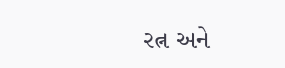રત્ન અને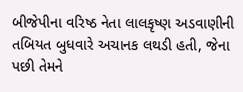બીજેપીના વરિષ્ઠ નેતા લાલકૃષ્ણ અડવાણીની તબિયત બુધવારે અચાનક લથડી હતી, જેના પછી તેમને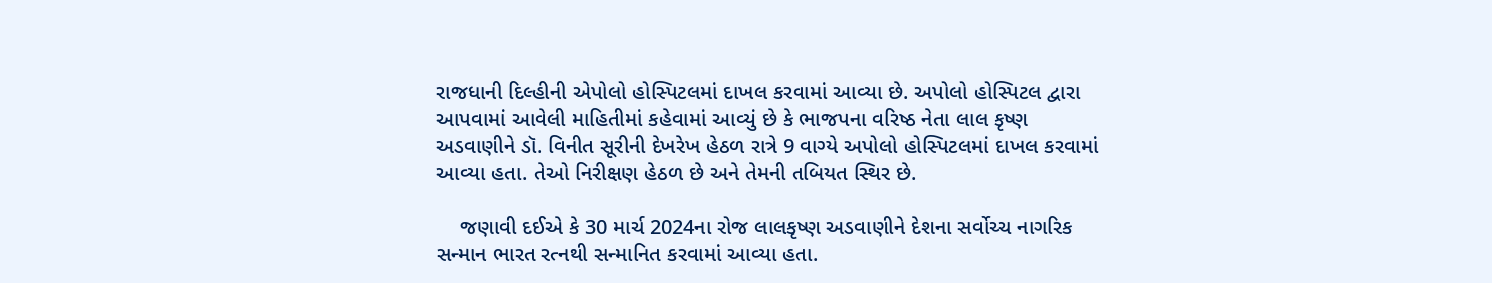રાજધાની દિલ્હીની એપોલો હોસ્પિટલમાં દાખલ કરવામાં આવ્યા છે. અપોલો હોસ્પિટલ દ્વારા આપવામાં આવેલી માહિતીમાં કહેવામાં આવ્યું છે કે ભાજપના વરિષ્ઠ નેતા લાલ કૃષ્ણ અડવાણીને ડૉ. વિનીત સૂરીની દેખરેખ હેઠળ રાત્રે 9 વાગ્યે અપોલો હોસ્પિટલમાં દાખલ કરવામાં આવ્યા હતા. તેઓ નિરીક્ષણ હેઠળ છે અને તેમની તબિયત સ્થિર છે.

    જણાવી દઈએ કે 30 માર્ચ 2024ના રોજ લાલકૃષ્ણ અડવાણીને દેશના સર્વોચ્ચ નાગરિક સન્માન ભારત રત્નથી સન્માનિત કરવામાં આવ્યા હતા.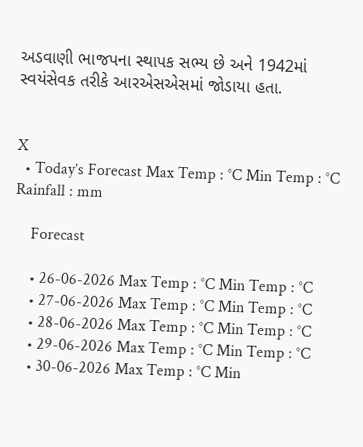અડવાણી ભાજપના સ્થાપક સભ્ય છે અને 1942માં સ્વયંસેવક તરીકે આરએસએસમાં જોડાયા હતા.


X
  • Today’s Forecast Max Temp : °C Min Temp : °C Rainfall : mm

    Forecast

    • 26-06-2026 Max Temp : °C Min Temp : °C
    • 27-06-2026 Max Temp : °C Min Temp : °C
    • 28-06-2026 Max Temp : °C Min Temp : °C
    • 29-06-2026 Max Temp : °C Min Temp : °C
    • 30-06-2026 Max Temp : °C Min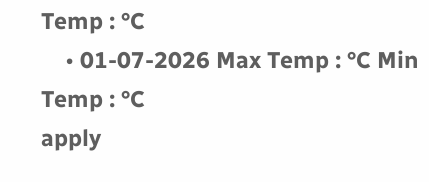Temp : °C
    • 01-07-2026 Max Temp : °C Min Temp : °C
apply